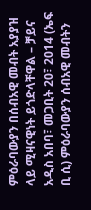ምዕራባውያን በሰብአዊ መብት አያያዝ ላይ ሚዛናዊነት ይጎድላቸዋል – ቻይና
አዲስ አበባ፣ መጋቢት 20፣ 2014 (ኤፍ ቢ ሲ) ምዕራባውያን ሰብአዊ መብትን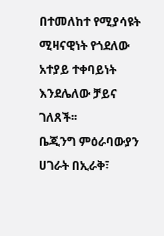በተመለከተ የሚያሳዩት ሚዛናዊነት የጎደለው አተያይ ተቀባይነት እንደሌለው ቻይና ገለጸች፡፡
ቤጂንግ ምዕራባውያን ሀገራት በኢራቅ፣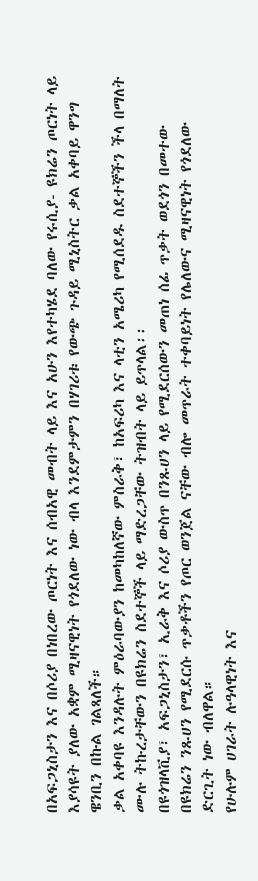በአፍጋኒስታን እና በሶሪያ በነበረው ጦርነት እና ሰብአዊ መብት ላይ እና አሁን እየተካሄደ ባለው የሩሲያ- ዩክሬን ጦርነት ላይ እያሳዩት ያለው አቋም ሚዛናዊነት የጎደለው ነው ብላ እንደምታምን በሃገሪቱ የውጭ ጉዳይ ሚኒስትር ቃል አቀባይ ዋንግ ዌንቢን በኩል ገልጻለች።
ቃል አቀባዩ እንዳሉት ምዕራባውያን ከመካከለኛው ምስራቅ፣ ከአፍሪካ እና ላቲን አሜሪካ የሚሰደዱ ስደተኞችን ችላ በማለት ሙሉ ትኩረታቸውን በዩክሬን ስደተኞች ላይ ማድረጋቸው ትዝብት ላይ ይጥላል፡፡
በዩጎዝላቪያ፣ አፍጋኒስታን፣ ኢራቅ እና ሶሪያ ውስጥ በንጹሀን ላይ የሚደርሰውን መጠነ ሰፊ ጥቃት ወደጎን በመተው በዩክሬን ንጹሀን የሚደርሱ ጥቃቶችን የጦር ወንጀል ናቸው ብሎ መጥራት ተቀባይነት የሌለውና ሚዛናዊነት የጎደለው ድርጊት ነው ብለዋል።
የሁሉም ሀገራት ሉዓላዊነት እና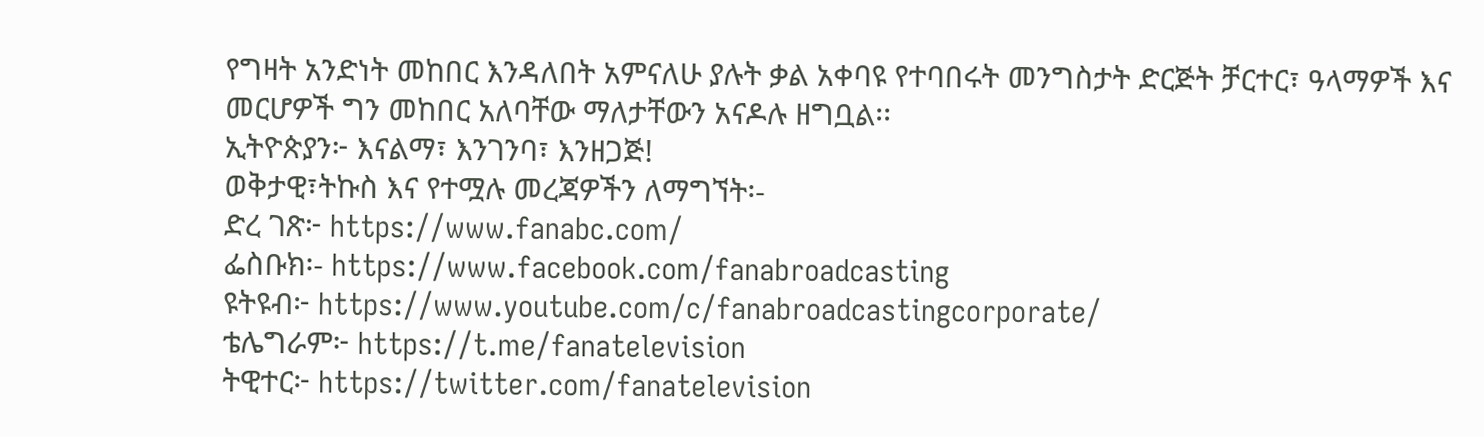የግዛት አንድነት መከበር እንዳለበት አምናለሁ ያሉት ቃል አቀባዩ የተባበሩት መንግስታት ድርጅት ቻርተር፣ ዓላማዎች እና መርሆዎች ግን መከበር አለባቸው ማለታቸውን አናዶሉ ዘግቧል፡፡
ኢትዮጵያን፦ እናልማ፣ እንገንባ፣ እንዘጋጅ!
ወቅታዊ፣ትኩስ እና የተሟሉ መረጃዎችን ለማግኘት፡-
ድረ ገጽ፦ https://www.fanabc.com/
ፌስቡክ፡- https://www.facebook.com/fanabroadcasting
ዩትዩብ፦ https://www.youtube.com/c/fanabroadcastingcorporate/
ቴሌግራም፦ https://t.me/fanatelevision
ትዊተር፦ https://twitter.com/fanatelevision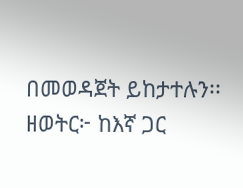በመወዳጀት ይከታተሉን፡፡
ዘወትር፦ ከእኛ ጋር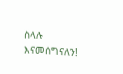ስላሉ እናመሰግናለን!